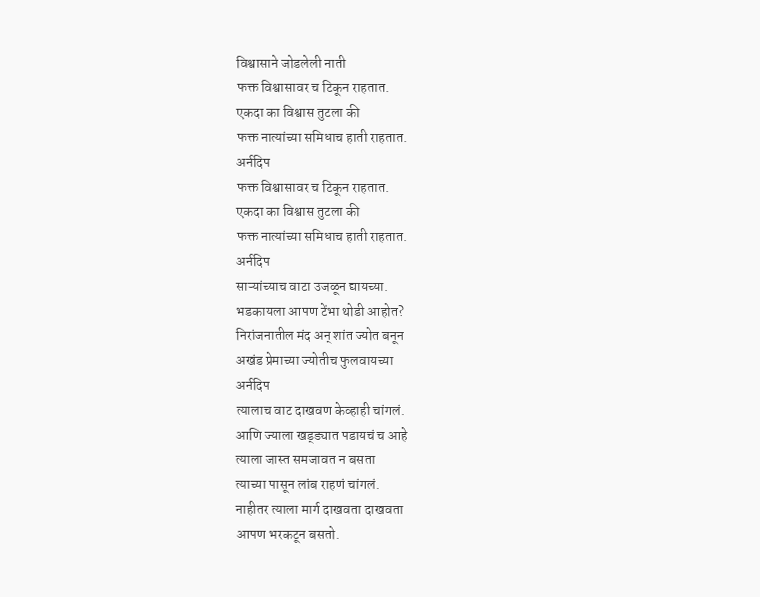विश्वासाने जोडलेली नाती
फक्त विश्वासावर च टिकून राहतात.
एकदा का विश्वास तुटला की
फक्त नात्यांच्या समिधाच हाती राहतात.
अर्नदिप
फक्त विश्वासावर च टिकून राहतात.
एकदा का विश्वास तुटला की
फक्त नात्यांच्या समिधाच हाती राहतात.
अर्नदिप
साऱ्यांच्याच वाटा उजळून द्यायच्या.
भडकायला आपण टेंभा थोडी आहोत?
निरांजनातील मंद अन् शांत ज्योत बनून
अखंड प्रेमाच्या ज्योतीच फुलवायच्या
अर्नदिप
त्यालाच वाट दाखवण केव्हाही चांगलं.
आणि ज्याला खड्ड्यात पडायचं च आहे
त्याला जास्त समजावत न बसता
त्याच्या पासून लांब राहणं चांगलं.
नाहीतर त्याला मार्ग दाखवता दाखवता
आपण भरकटून बसतो.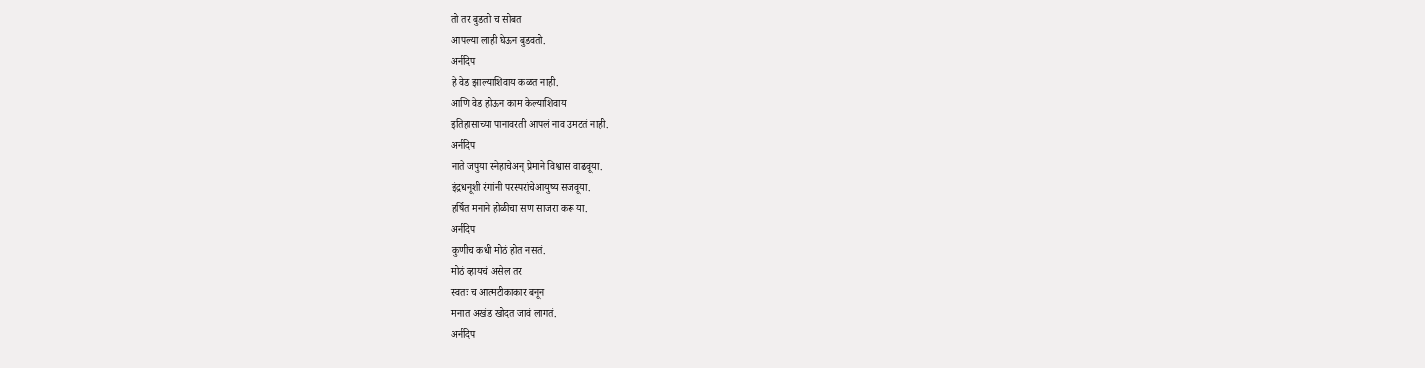तो तर बुडतो च सोबत
आपल्या लाही घेऊन बुडवतो.
अर्नदिप
हे वेड झाल्याशिवाय कळत नाही.
आणि वेड होऊन काम केल्याशिवाय
इतिहासाच्या पानावरती आपलं नाव उमटतं नाही.
अर्नदिप
नाते जपुया स्नेहाचेअन् प्रेमाने विश्वास वाढवूया.
इंद्रधनूशी रंगांनी परस्परांचेआयुष्य सजवूया.
हर्षित मनाने होळीचा सण साजरा करू या.
अर्नदिप
कुणीच कधी मोठं होत नसतं.
मोठं व्हायचं असेल तर
स्वतः च आत्मटीकाकार बनून
मनात अखंड खोदत जावं लागतं.
अर्नदिप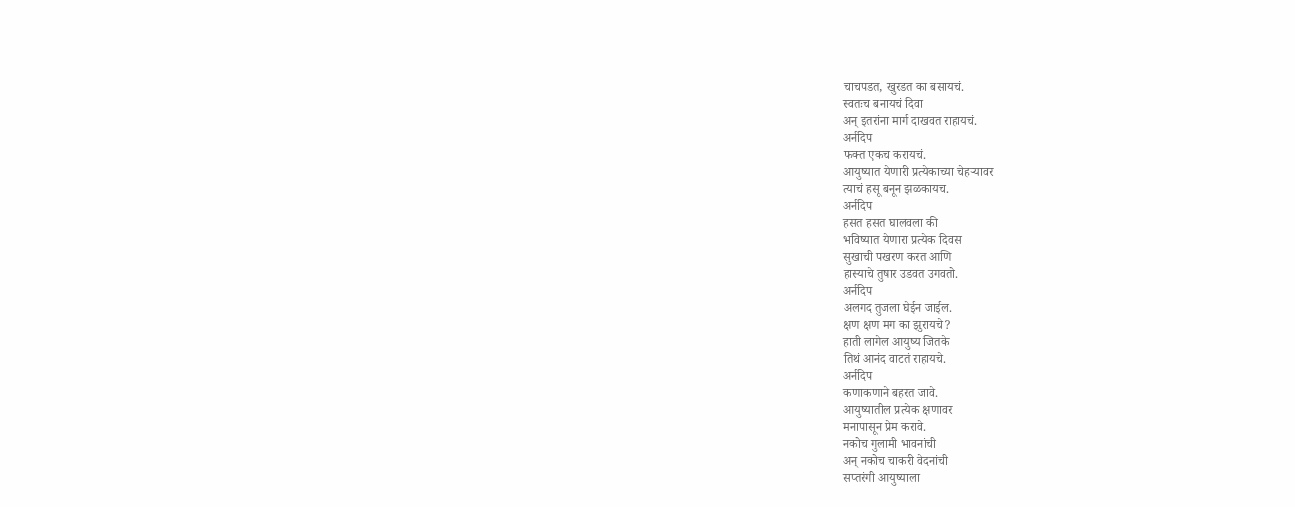चाचपडत, खुरडत का बसायचं.
स्वतःच बनायचं दिवा
अन् इतरांना मार्ग दाखवत राहायचं.
अर्नदिप
फक्त एकच करायचं.
आयुष्यात येणारी प्रत्येकाच्या चेहऱ्यावर
त्याचं हसू बनून झळकायच.
अर्नदिप
हसत हसत घालवला की
भविष्यात येणारा प्रत्येक दिवस
सुखाची पखरण करत आणि
हास्याचे तुषार उडवत उगवतो.
अर्नदिप
अलगद तुजला घेईन जाईल.
क्षण क्षण मग का झुरायचे?
हाती लागेल आयुष्य जितके
तिथं आनंद वाटतं राहायचे.
अर्नदिप
कणाकणाने बहरत जावे.
आयुष्यातील प्रत्येक क्षणावर
मनापासून प्रेम करावे.
नकोच गुलामी भावनांची
अन् नकोच चाकरी वेदनांची
सप्तरंगी आयुष्याला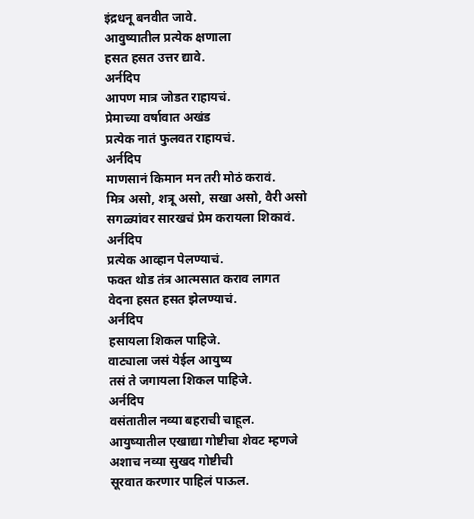इंद्रधनू बनवीत जावे.
आवुष्यातील प्रत्येक क्षणाला
हसत हसत उत्तर द्यावे.
अर्नदिप
आपण मात्र जोडत राहायचं.
प्रेमाच्या वर्षावात अखंड
प्रत्येक नातं फुलवत राहायचं.
अर्नदिप
माणसानं किमान मन तरी मोठं करावं.
मित्र असो, शत्रू असो, सखा असो, वैरी असो
सगळ्यांवर सारखचं प्रेम करायला शिकावं.
अर्नदिप
प्रत्येक आव्हान पेलण्याचं.
फक्त थोड तंत्र आत्मसात कराव लागत
वेदना हसत हसत झेलण्याचं.
अर्नदिप
हसायला शिकल पाहिजे.
वाट्याला जसं येईल आयुष्य
तसं ते जगायला शिकल पाहिजे.
अर्नदिप
वसंतातील नव्या बहराची चाहूल.
आयुष्यातील एखाद्या गोष्टीचा शेवट म्हणजे
अशाच नव्या सुखद गोष्टीची
सूरवात करणार पाहिलं पाऊल.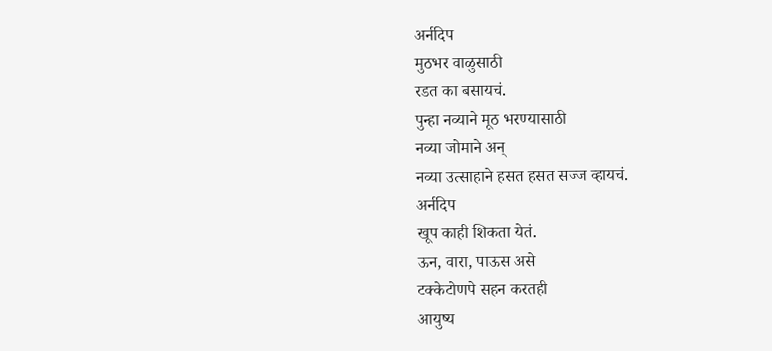अर्नदिप
मुठभर वाळुसाठी
रडत का बसायचं.
पुन्हा नव्याने मूठ भरण्यासाठी
नव्या जोमाने अन्
नव्या उत्साहाने हसत हसत सज्ज व्हायचं.
अर्नदिप
खूप काही शिकता येतं.
ऊन, वारा, पाऊस असे
टक्केटोणपे सहन करतही
आयुष्य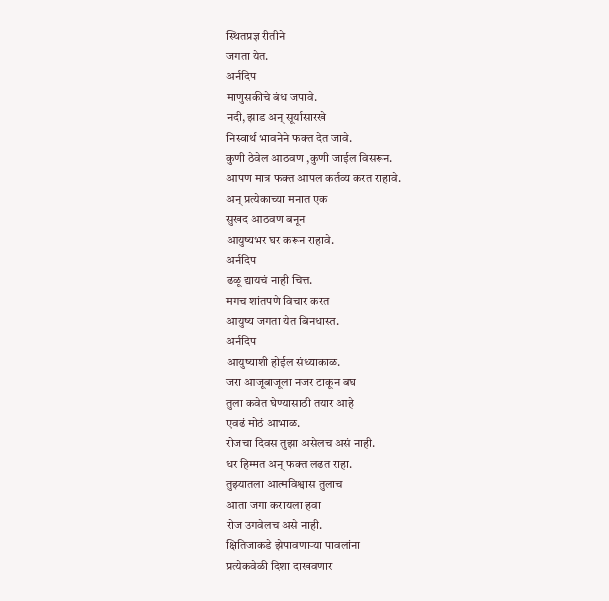स्थितप्रज्ञ रीतीने
जगता येत.
अर्नदिप
माणुसकीचे बंध जपावे.
नदी, झाड अन् सूर्यासारखे
निस्वार्थ भावनेने फक्त देत जावे.
कुणी ठेवेल आठवण ,कुणी जाईल विसरून.
आपण मात्र फक्त आपल कर्तव्य करत राहावे.
अन् प्रत्येकाच्या मनात एक
सुखद आठवण बनून
आयुष्यभर घर करून राहावे.
अर्नदिप
ढळू द्यायचं नाही चित्त.
मगच शांतपणे विचार करत
आयुष्य जगता येत बिनधास्त.
अर्नदिप
आयुष्याशी होईल संध्याकाळ.
जरा आजूबाजूला नजर टाकून बघ
तुला कवेत घेण्यासाठी तयार आहे
एवढं मोठं आभाळ.
रोजचा दिवस तुझा असेलच असं नाही.
धर हिम्मत अन् फक्त लढत राहा.
तुझ्यातला आत्मविश्वास तुलाच
आता जगा करायला हवा
रोज उगवेलच असे नाही.
क्षितिजाकडे झेपावणाऱ्या पावलांना
प्रत्येकवेळी दिशा दाखवणार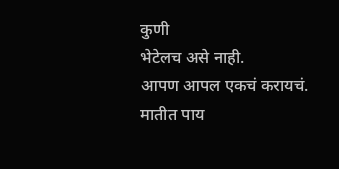कुणी
भेटेलच असे नाही.
आपण आपल एकचं करायचं.
मातीत पाय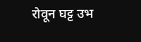रोवून घट्ट उभ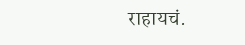राहायचं.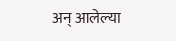अन् आलेल्या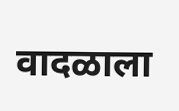वादळाला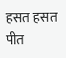हसत हसत पीत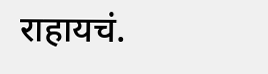राहायचं.